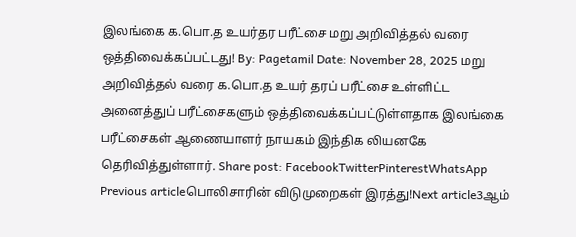இலங்கை க.பொ.த உயர்தர பரீட்சை மறு அறிவித்தல் வரை ஒத்திவைக்கப்பட்டது! By: Pagetamil Date: November 28, 2025 மறு அறிவித்தல் வரை க.பொ.த உயர் தரப் பரீட்சை உள்ளிட்ட அனைத்துப் பரீட்சைகளும் ஒத்திவைக்கப்பட்டுள்ளதாக இலங்கை பரீட்சைகள் ஆணையாளர் நாயகம் இந்திக லியனகே தெரிவித்துள்ளார். Share post: FacebookTwitterPinterestWhatsApp Previous articleபொலிசாரின் விடுமுறைகள் இரத்து!Next article3ஆம்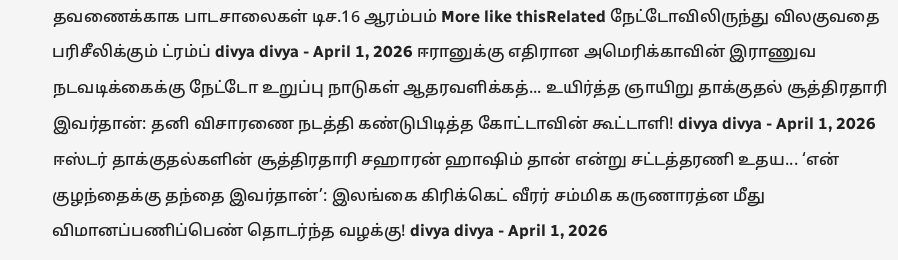தவணைக்காக பாடசாலைகள் டிச.16 ஆரம்பம் More like thisRelated நேட்டோவிலிருந்து விலகுவதை பரிசீலிக்கும் ட்ரம்ப் divya divya - April 1, 2026 ஈரானுக்கு எதிரான அமெரிக்காவின் இராணுவ நடவடிக்கைக்கு நேட்டோ உறுப்பு நாடுகள் ஆதரவளிக்கத்... உயிர்த்த ஞாயிறு தாக்குதல் சூத்திரதாரி இவர்தான்: தனி விசாரணை நடத்தி கண்டுபிடித்த கோட்டாவின் கூட்டாளி! divya divya - April 1, 2026 ஈஸ்டர் தாக்குதல்களின் சூத்திரதாரி சஹாரன் ஹாஷிம் தான் என்று சட்டத்தரணி உதய... ‘என் குழந்தைக்கு தந்தை இவர்தான்’: இலங்கை கிரிக்கெட் வீரர் சம்மிக கருணாரத்ன மீது விமானப்பணிப்பெண் தொடர்ந்த வழக்கு! divya divya - April 1, 2026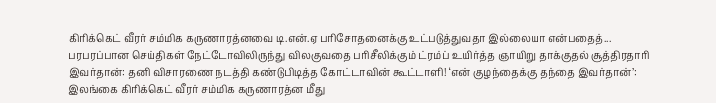கிரிக்கெட் வீரர் சம்மிக கருணாரத்னவை டி.என்.ஏ பரிசோதனைக்கு உட்படுத்துவதா இல்லையா என்பதைத்... பரபரப்பான செய்திகள் நேட்டோவிலிருந்து விலகுவதை பரிசீலிக்கும் ட்ரம்ப் உயிர்த்த ஞாயிறு தாக்குதல் சூத்திரதாரி இவர்தான்: தனி விசாரணை நடத்தி கண்டுபிடித்த கோட்டாவின் கூட்டாளி! ‘என் குழந்தைக்கு தந்தை இவர்தான்’: இலங்கை கிரிக்கெட் வீரர் சம்மிக கருணாரத்ன மீது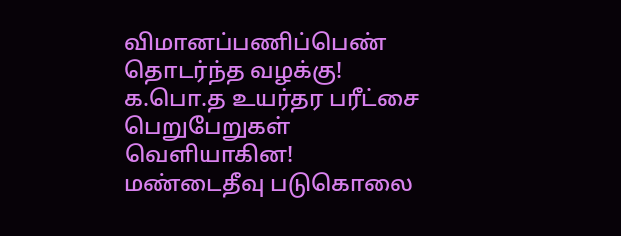விமானப்பணிப்பெண் தொடர்ந்த வழக்கு! க.பொ.த உயர்தர பரீட்சை பெறுபேறுகள் வெளியாகின! மண்டைதீவு படுகொலை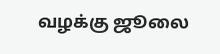வழக்கு ஜூலை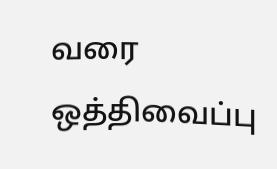வரை ஒத்திவைப்பு